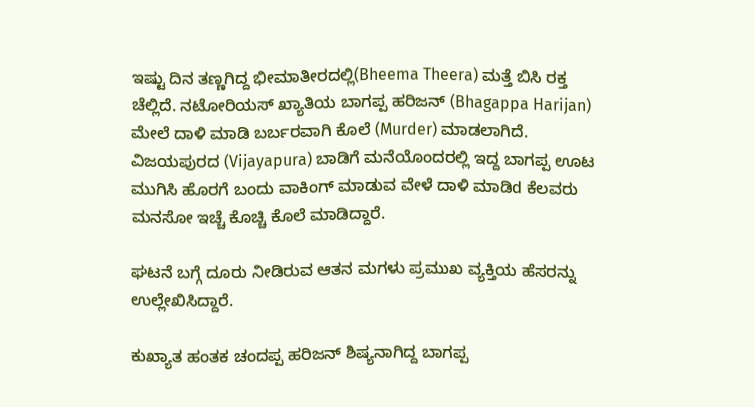ಇಷ್ಟು ದಿನ ತಣ್ಣಗಿದ್ದ ಭೀಮಾತೀರದಲ್ಲಿ(Bheema Theera) ಮತ್ತೆ ಬಿಸಿ ರಕ್ತ ಚೆಲ್ಲಿದೆ. ನಟೋರಿಯಸ್ ಖ್ಯಾತಿಯ ಬಾಗಪ್ಪ ಹರಿಜನ್ (Bhagappa Harijan) ಮೇಲೆ ದಾಳಿ ಮಾಡಿ ಬರ್ಬರವಾಗಿ ಕೊಲೆ (Murder) ಮಾಡಲಾಗಿದೆ. ವಿಜಯಪುರದ (Vijayapura) ಬಾಡಿಗೆ ಮನೆಯೊಂದರಲ್ಲಿ ಇದ್ದ ಬಾಗಪ್ಪ ಊಟ ಮುಗಿಸಿ ಹೊರಗೆ ಬಂದು ವಾಕಿಂಗ್ ಮಾಡುವ ವೇಳೆ ದಾಳಿ ಮಾಡಿd ಕೆಲವರು ಮನಸೋ ಇಚ್ಚೆ ಕೊಚ್ಚಿ ಕೊಲೆ ಮಾಡಿದ್ದಾರೆ.

ಘಟನೆ ಬಗ್ಗೆ ದೂರು ನೀಡಿರುವ ಆತನ ಮಗಳು ಪ್ರಮುಖ ವ್ಯಕ್ತಿಯ ಹೆಸರನ್ನು ಉಲ್ಲೇಖಿಸಿದ್ದಾರೆ.

ಕುಖ್ಯಾತ ಹಂತಕ ಚಂದಪ್ಪ ಹರಿಜನ್ ಶಿಷ್ಯನಾಗಿದ್ದ ಬಾಗಪ್ಪ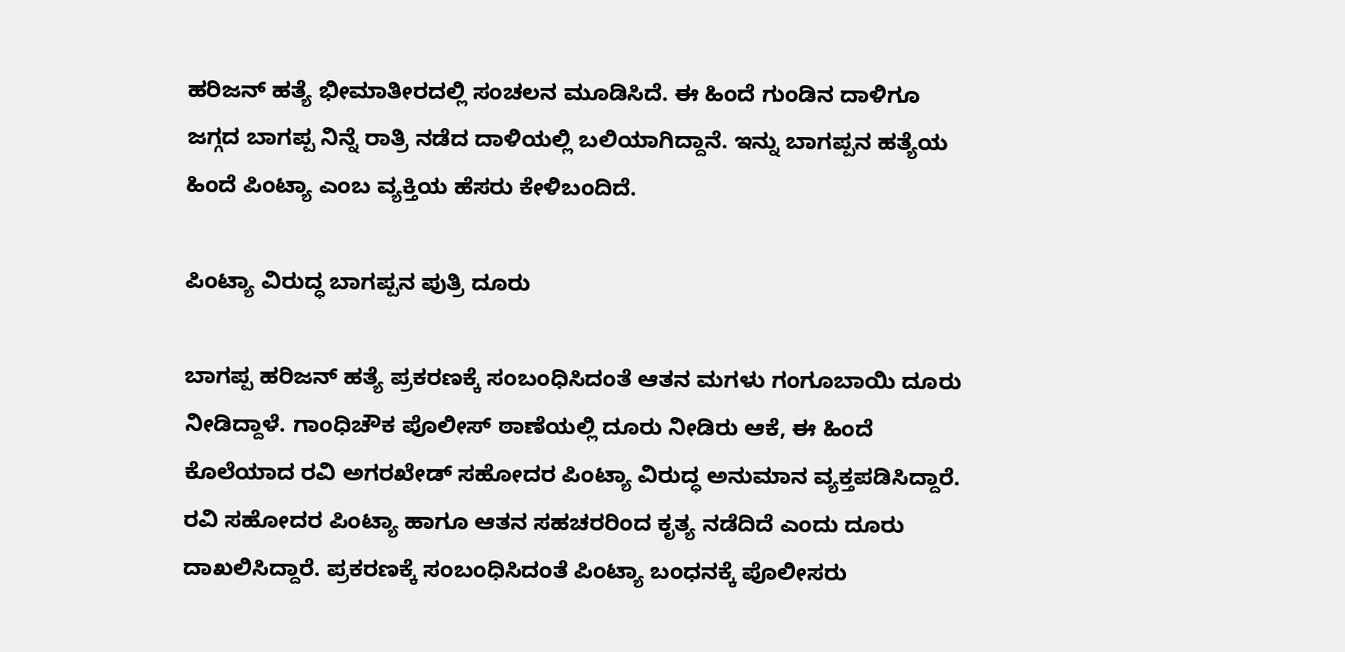ಹರಿಜನ್ ಹತ್ಯೆ ಭೀಮಾತೀರದಲ್ಲಿ ಸಂಚಲನ ಮೂಡಿಸಿದೆ. ಈ ಹಿಂದೆ ಗುಂಡಿನ ದಾಳಿಗೂ ಜಗ್ಗದ ಬಾಗಪ್ಪ ನಿನ್ನೆ ರಾತ್ರಿ ನಡೆದ ದಾಳಿಯಲ್ಲಿ ಬಲಿಯಾಗಿದ್ದಾನೆ. ಇನ್ನು ಬಾಗಪ್ಪನ ಹತ್ಯೆಯ ಹಿಂದೆ ಪಿಂಟ್ಯಾ ಎಂಬ ವ್ಯಕ್ತಿಯ ಹೆಸರು ಕೇಳಿಬಂದಿದೆ.

ಪಿಂಟ್ಯಾ ವಿರುದ್ಧ ಬಾಗಪ್ಪನ ಪುತ್ರಿ ದೂರು

ಬಾಗಪ್ಪ ಹರಿಜನ್ ಹತ್ಯೆ ಪ್ರಕರಣಕ್ಕೆ ಸಂಬಂಧಿಸಿದಂತೆ ಆತನ ಮಗಳು ಗಂಗೂಬಾಯಿ ದೂರು ನೀಡಿದ್ದಾಳೆ. ಗಾಂಧಿಚೌಕ ಪೊಲೀಸ್ ಠಾಣೆಯಲ್ಲಿ ದೂರು ನೀಡಿರು ಆಕೆ, ಈ ಹಿಂದೆ ಕೊಲೆಯಾದ ರವಿ ಅಗರಖೇಡ್ ಸಹೋದರ ಪಿಂಟ್ಯಾ ವಿರುದ್ಧ ಅನುಮಾನ ವ್ಯಕ್ತಪಡಿಸಿದ್ದಾರೆ. ರವಿ ಸಹೋದರ ಪಿಂಟ್ಯಾ ಹಾಗೂ ಆತನ ಸಹಚರರಿಂದ ಕೃತ್ಯ ನಡೆದಿದೆ ಎಂದು ದೂರು ದಾಖಲಿಸಿದ್ದಾರೆ. ಪ್ರಕರಣಕ್ಕೆ ಸಂಬಂಧಿಸಿದಂತೆ ಪಿಂಟ್ಯಾ ಬಂಧನಕ್ಕೆ ಪೊಲೀಸರು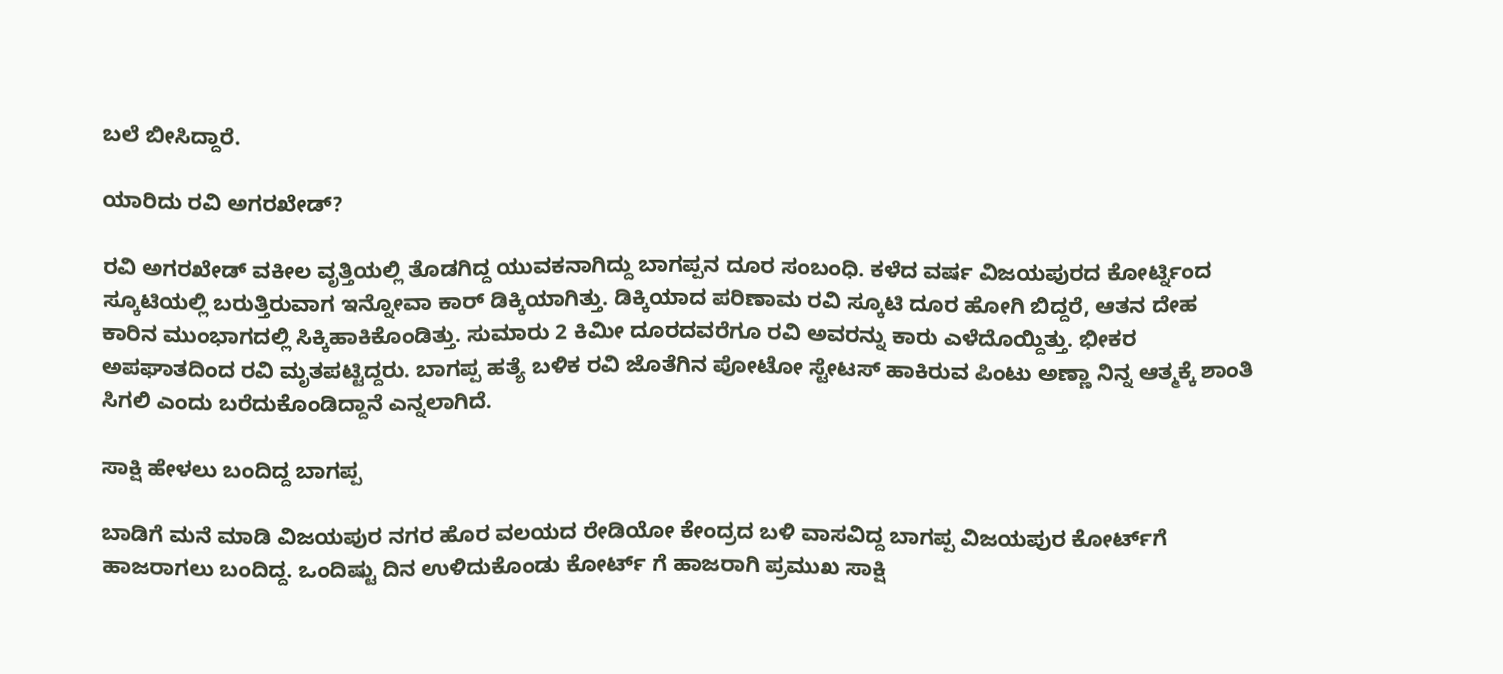ಬಲೆ ಬೀಸಿದ್ದಾರೆ.

ಯಾರಿದು ರವಿ ಅಗರಖೇಡ್?

ರವಿ ಅಗರಖೇಡ್ ವಕೀಲ ವೃತ್ತಿಯಲ್ಲಿ ತೊಡಗಿದ್ದ ಯುವಕನಾಗಿದ್ದು ಬಾಗಪ್ಪನ ದೂರ ಸಂಬಂಧಿ. ಕಳೆದ ವರ್ಷ ವಿಜಯಪುರದ ಕೋರ್ಟ್ನಿಂದ ಸ್ಕೂಟಿಯಲ್ಲಿ ಬರುತ್ತಿರುವಾಗ ಇನ್ನೋವಾ ಕಾರ್ ಡಿಕ್ಕಿಯಾಗಿತ್ತು. ಡಿಕ್ಕಿಯಾದ ಪರಿಣಾಮ ರವಿ ಸ್ಕೂಟಿ ದೂರ ಹೋಗಿ ಬಿದ್ದರೆ, ಆತನ ದೇಹ ಕಾರಿನ ಮುಂಭಾಗದಲ್ಲಿ ಸಿಕ್ಕಿಹಾಕಿಕೊಂಡಿತ್ತು. ಸುಮಾರು 2 ಕಿಮೀ ದೂರದವರೆಗೂ ರವಿ ಅವರನ್ನು ಕಾರು ಎಳೆದೊಯ್ದಿತ್ತು. ಭೀಕರ ಅಪಘಾತದಿಂದ ರವಿ ಮೃತಪಟ್ಟಿದ್ದರು. ಬಾಗಪ್ಪ ಹತ್ಯೆ ಬಳಿಕ ರವಿ ಜೊತೆಗಿನ ಪೋಟೋ ಸ್ಟೇಟಸ್ ಹಾಕಿರುವ ಪಿಂಟು ಅಣ್ಣಾ ನಿನ್ನ ಆತ್ಮಕ್ಕೆ ಶಾಂತಿ ಸಿಗಲಿ ಎಂದು ಬರೆದುಕೊಂಡಿದ್ದಾನೆ ಎನ್ನಲಾಗಿದೆ.

ಸಾಕ್ಷಿ ಹೇಳಲು ಬಂದಿದ್ದ ಬಾಗಪ್ಪ

ಬಾಡಿಗೆ ಮನೆ ಮಾಡಿ ವಿಜಯಪುರ ನಗರ ಹೊರ ವಲಯದ ರೇಡಿಯೋ ಕೇಂದ್ರದ ಬಳಿ ವಾಸವಿದ್ದ ಬಾಗಪ್ಪ ವಿಜಯಪುರ ಕೋರ್ಟ್‌ಗೆ ಹಾಜರಾಗಲು ಬಂದಿದ್ದ. ಒಂದಿಷ್ಟು ದಿನ ಉಳಿದುಕೊಂಡು ಕೋರ್ಟ್ ಗೆ ಹಾಜರಾಗಿ ಪ್ರಮುಖ ಸಾಕ್ಷಿ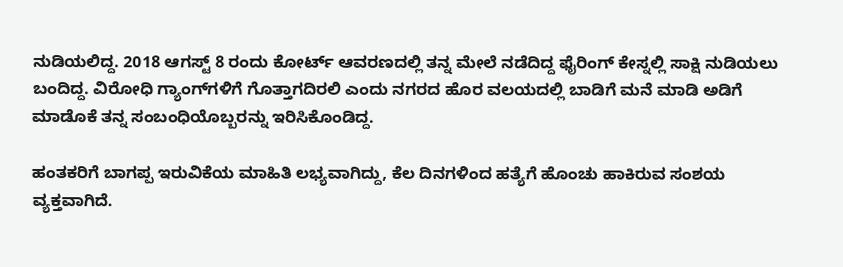ನುಡಿಯಲಿದ್ದ. 2018 ಆಗಸ್ಟ್ 8 ರಂದು ಕೋರ್ಟ್ ಆವರಣದಲ್ಲಿ ತನ್ನ ಮೇಲೆ ನಡೆದಿದ್ದ ಫೈರಿಂಗ್ ಕೇಸ್ನಲ್ಲಿ ಸಾಕ್ಷಿ ನುಡಿಯಲು ಬಂದಿದ್ದ. ವಿರೋಧಿ ಗ್ಯಾಂಗ್‌ಗಳಿಗೆ ಗೊತ್ತಾಗದಿರಲಿ ಎಂದು ನಗರದ ಹೊರ ವಲಯದಲ್ಲಿ ಬಾಡಿಗೆ ಮನೆ ಮಾಡಿ ಅಡಿಗೆ ಮಾಡೊಕೆ ತನ್ನ ಸಂಬಂಧಿಯೊಬ್ಬರನ್ನು ಇರಿಸಿಕೊಂಡಿದ್ದ.

ಹಂತಕರಿಗೆ ಬಾಗಪ್ಪ ಇರುವಿಕೆಯ ಮಾಹಿತಿ ಲಭ್ಯವಾಗಿದ್ದು, ಕೆಲ ದಿನಗಳಿಂದ ಹತ್ಯೆಗೆ ಹೊಂಚು ಹಾಕಿರುವ ಸಂಶಯ ವ್ಯಕ್ತವಾಗಿದೆ.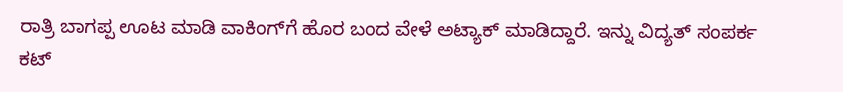ರಾತ್ರಿ ಬಾಗಪ್ಪ ಊಟ ಮಾಡಿ ವಾಕಿಂಗ್‌ಗೆ ಹೊರ ಬಂದ ವೇಳೆ ಅಟ್ಯಾಕ್ ಮಾಡಿದ್ದಾರೆ. ಇನ್ನು ವಿದ್ಯತ್ ಸಂಪರ್ಕ ಕಟ್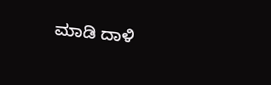ಮಾಡಿ ದಾಳಿ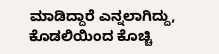ಮಾಡಿದ್ದಾರೆ ಎನ್ನಲಾಗಿದ್ದು, ಕೊಡಲಿಯಿಂದ ಕೊಚ್ಚಿ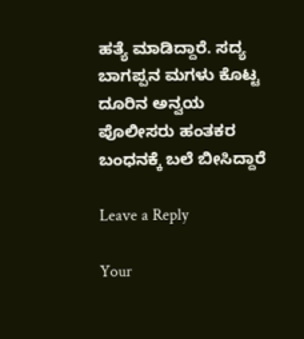ಹತ್ಯೆ ಮಾಡಿದ್ದಾರೆ. ಸದ್ಯ ಬಾಗಪ್ಪನ ಮಗಳು ಕೊಟ್ಟ ದೂರಿನ ಅನ್ವಯ ಪೊಲೀಸರು ಹಂತಕರ ಬಂಧನಕ್ಕೆ ಬಲೆ ಬೀಸಿದ್ದಾರೆ

Leave a Reply

Your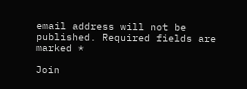email address will not be published. Required fields are marked *

Join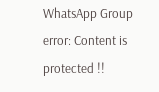WhatsApp Group
error: Content is protected !!